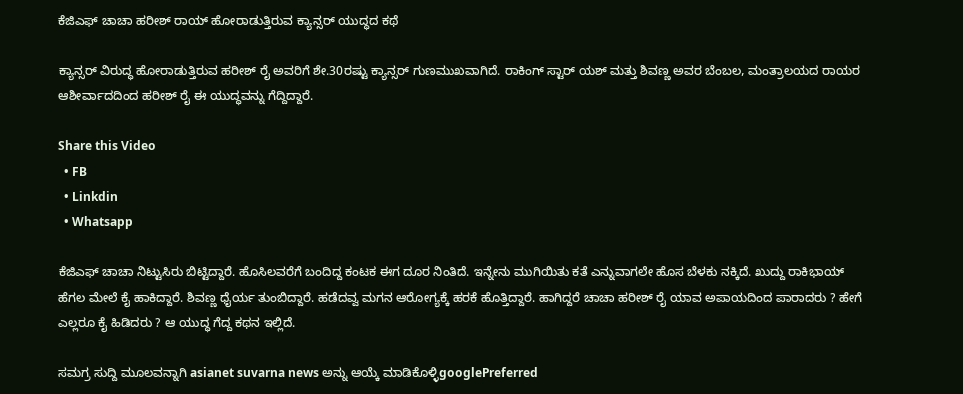ಕೆಜಿಎಫ್ ಚಾಚಾ ಹರೀಶ್ ರಾಯ್‌ ಹೋರಾಡುತ್ತಿರುವ ಕ್ಯಾನ್ಸರ್‌ ಯುದ್ಧದ ಕಥೆ

ಕ್ಯಾನ್ಸರ್ ವಿರುದ್ಧ ಹೋರಾಡುತ್ತಿರುವ ಹರೀಶ್ ರೈ ಅವರಿಗೆ ಶೇ.30ರಷ್ಟು ಕ್ಯಾನ್ಸರ್ ಗುಣಮುಖವಾಗಿದೆ. ರಾಕಿಂಗ್ ಸ್ಟಾರ್ ಯಶ್ ಮತ್ತು ಶಿವಣ್ಣ ಅವರ ಬೆಂಬಲ, ಮಂತ್ರಾಲಯದ ರಾಯರ ಆಶೀರ್ವಾದದಿಂದ ಹರೀಶ್ ರೈ ಈ ಯುದ್ಧವನ್ನು ಗೆದ್ದಿದ್ದಾರೆ.

Share this Video
  • FB
  • Linkdin
  • Whatsapp

ಕೆಜಿಎಫ್ ಚಾಚಾ ನಿಟ್ಟುಸಿರು ಬಿಟ್ಟಿದ್ದಾರೆ. ಹೊಸಿಲವರೆಗೆ ಬಂದಿದ್ದ ಕಂಟಕ ಈಗ ದೂರ ನಿಂತಿದೆ. ಇನ್ನೇನು ಮುಗಿಯಿತು ಕತೆ ಎನ್ನುವಾಗಲೇ ಹೊಸ ಬೆಳಕು ನಕ್ಕಿದೆ. ಖುದ್ದು ರಾಕಿಭಾಯ್ ಹೆಗಲ ಮೇಲೆ ಕೈ ಹಾಕಿದ್ದಾರೆ. ಶಿವಣ್ಣ ಧೈರ್ಯ ತುಂಬಿದ್ದಾರೆ. ಹಡೆದವ್ವ ಮಗನ ಆರೋಗ್ಯಕ್ಕೆ ಹರಕೆ ಹೊತ್ತಿದ್ದಾರೆ. ಹಾಗಿದ್ದರೆ ಚಾಚಾ ಹರೀಶ್ ರೈ ಯಾವ ಅಪಾಯದಿಂದ ಪಾರಾದರು ? ಹೇಗೆ ಎಲ್ಲರೂ ಕೈ ಹಿಡಿದರು ? ಆ ಯುದ್ಧ ಗೆದ್ದ ಕಥನ ಇಲ್ಲಿದೆ.

ಸಮಗ್ರ ಸುದ್ದಿ ಮೂಲವನ್ನಾಗಿ asianet suvarna news ಅನ್ನು ಆಯ್ಕೆ ಮಾಡಿಕೊಳ್ಳಿgooglePreferred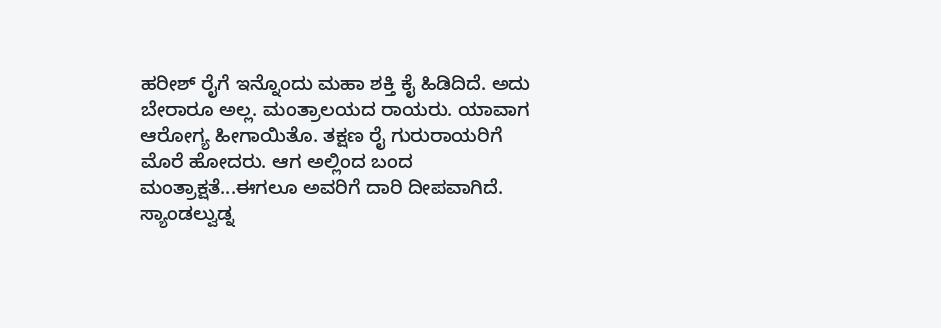ಹರೀಶ್ ರೈಗೆ ಇನ್ನೊಂದು ಮಹಾ ಶಕ್ತಿ ಕೈ ಹಿಡಿದಿದೆ. ಅದು ಬೇರಾರೂ ಅಲ್ಲ. ಮಂತ್ರಾಲಯದ ರಾಯರು. ಯಾವಾಗ ಆರೋಗ್ಯ ಹೀಗಾಯಿತೊ. ತಕ್ಷಣ ರೈ ಗುರುರಾಯರಿಗೆ ಮೊರೆ ಹೋದರು. ಆಗ ಅಲ್ಲಿಂದ ಬಂದ ಮಂತ್ರಾಕ್ಷತೆ...ಈಗಲೂ ಅವರಿಗೆ ದಾರಿ ದೀಪವಾಗಿದೆ. ಸ್ಯಾಂಡಲ್ವುಡ್ನ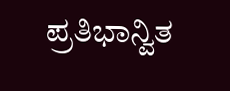ಪ್ರತಿಭಾನ್ವಿತ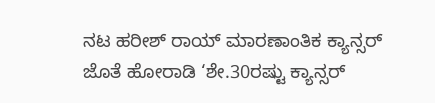ನಟ ಹರೀಶ್ ರಾಯ್ ಮಾರಣಾಂತಿಕ ಕ್ಯಾನ್ಸರ್ ಜೊತೆ ಹೋರಾಡಿ ‘ಶೇ.30ರಷ್ಟು ಕ್ಯಾನ್ಸರ್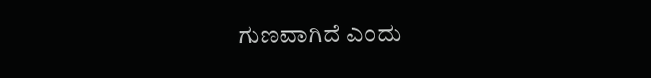ಗುಣವಾಗಿದೆ ಎಂದು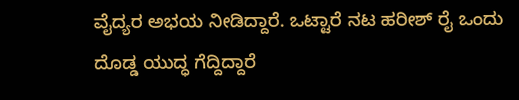ವೈದ್ಯರ ಅಭಯ ನೀಡಿದ್ದಾರೆ. ಒಟ್ಟಾರೆ ನಟ ಹರೀಶ್ ರೈ ಒಂದು ದೊಡ್ಡ ಯುದ್ಧ ಗೆದ್ದಿದ್ದಾರೆ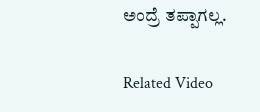ಅಂದ್ರೆ ತಪ್ಪಾಗಲ್ಲ.

Related Video